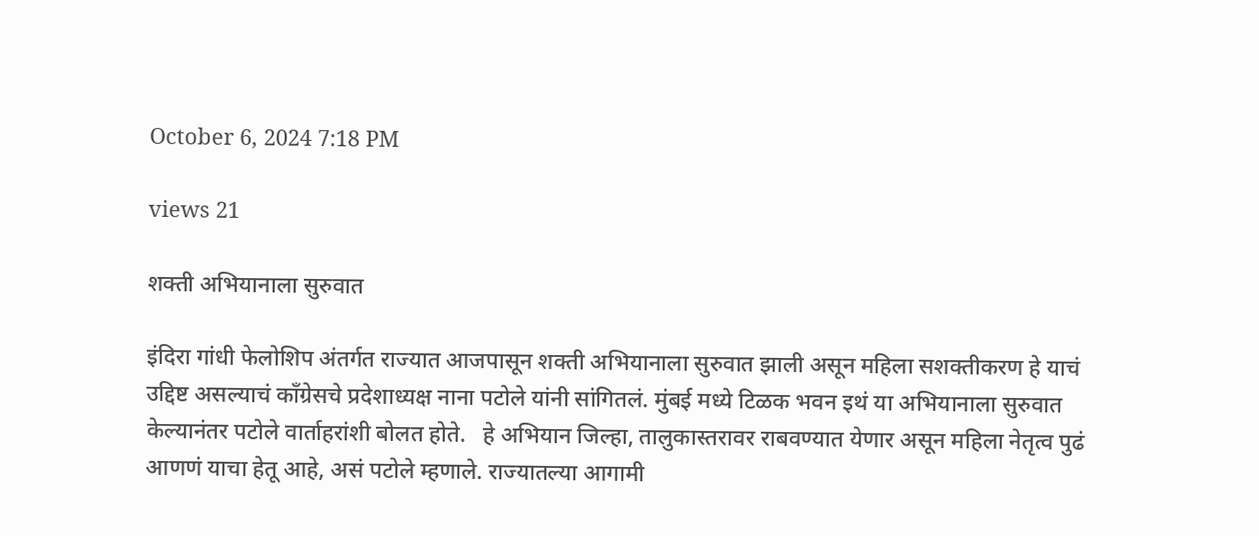October 6, 2024 7:18 PM

views 21

शक्ती अभियानाला सुरुवात

इंदिरा गांधी फेलोशिप अंतर्गत राज्यात आजपासून शक्ती अभियानाला सुरुवात झाली असून महिला सशक्तीकरण हे याचं उद्दिष्ट असल्याचं काँग्रेसचे प्रदेशाध्यक्ष नाना पटोले यांनी सांगितलं. मुंबई मध्ये टिळक भवन इथं या अभियानाला सुरुवात केल्यानंतर पटोले वार्ताहरांशी बोलत होते.   हे अभियान जिल्हा, तालुकास्तरावर राबवण्यात येणार असून महिला नेतृत्व पुढं आणणं याचा हेतू आहे, असं पटोले म्हणाले. राज्यातल्या आगामी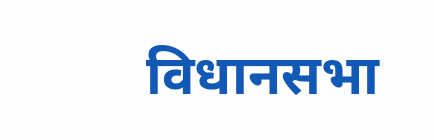विधानसभा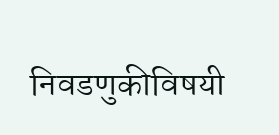निवडणुकीविषयी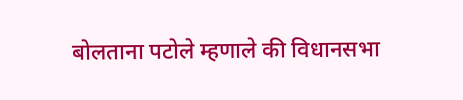बोलताना पटोले म्हणाले की विधानसभा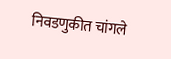निवडणुकीत चांगले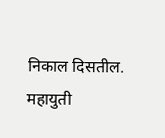निकाल दिसतील. महायुती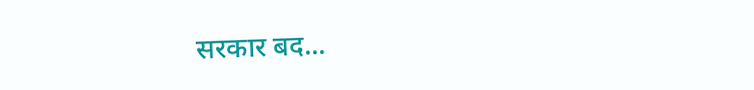सरकार बद...